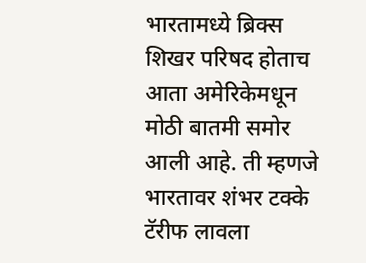भारतामध्ये ब्रिक्स शिखर परिषद होताच आता अमेरिकेमधून मोठी बातमी समोर आली आहे. ती म्हणजे भारतावर शंभर टक्के टॅरीफ लावला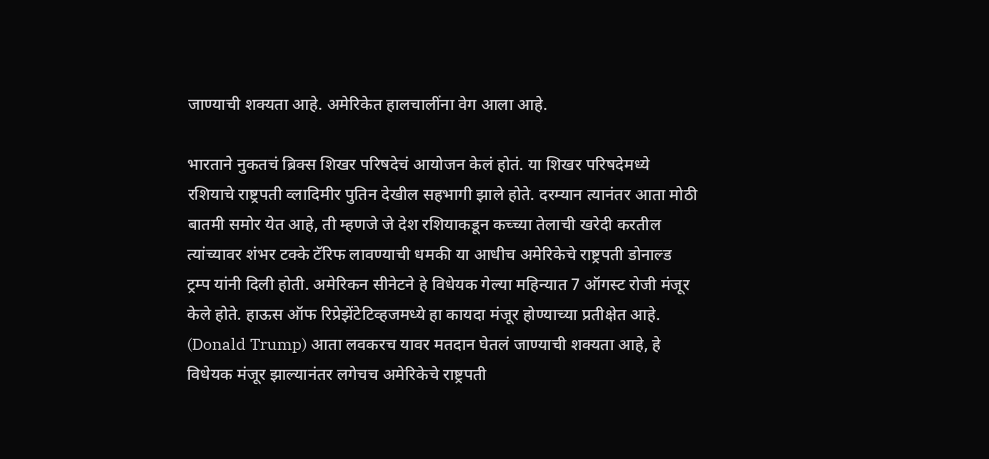जाण्याची शक्यता आहे. अमेरिकेत हालचालींना वेग आला आहे.

भारताने नुकतचं ब्रिक्स शिखर परिषदेचं आयोजन केलं होतं. या शिखर परिषदेमध्ये रशियाचे राष्ट्रपती व्लादिमीर पुतिन देखील सहभागी झाले होते. दरम्यान त्यानंतर आता मोठी बातमी समोर येत आहे, ती म्हणजे जे देश रशियाकडून कच्च्या तेलाची खरेदी करतील त्यांच्यावर शंभर टक्के टॅरिफ लावण्याची धमकी या आधीच अमेरिकेचे राष्ट्रपती डोनाल्ड ट्रम्प यांनी दिली होती. अमेरिकन सीनेटने हे विधेयक गेल्या महिन्यात 7 ऑगस्ट रोजी मंजूर केले होते. हाऊस ऑफ रिप्रेझेंटेटिव्हजमध्ये हा कायदा मंजूर होण्याच्या प्रतीक्षेत आहे. (Donald Trump) आता लवकरच यावर मतदान घेतलं जाण्याची शक्यता आहे, हे विधेयक मंजूर झाल्यानंतर लगेचच अमेरिकेचे राष्ट्रपती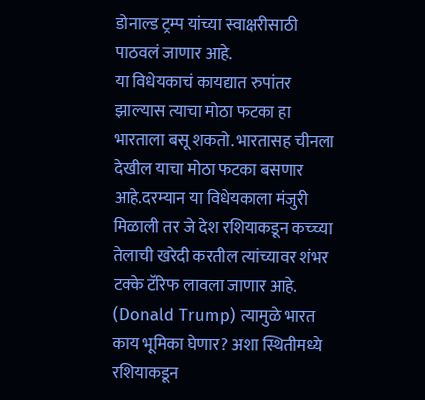डोनाल्ड ट्रम्प यांच्या स्वाक्षरीसाठी पाठवलं जाणार आहे.
या विधेयकाचं कायद्यात रुपांतर झाल्यास त्याचा मोठा फटका हा भारताला बसू शकतो. भारतासह चीनला देखील याचा मोठा फटका बसणार आहे.दरम्यान या विधेयकाला मंजुरी मिळाली तर जे देश रशियाकडून कच्च्या तेलाची खरेदी करतील त्यांच्यावर शंभर टक्के टॅरिफ लावला जाणार आहे. (Donald Trump) त्यामुळे भारत काय भूमिका घेणार? अशा स्थितीमध्ये रशियाकडून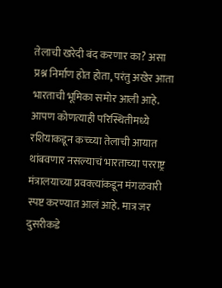तेलाची खरेदी बंद करणार का? असा प्रश्न निर्माण होत होता, परंतु अखेर आता भारताची भूमिका समोर आली आहे. आपण कोणत्याही परिस्थितीमध्ये रशियाकडून कच्च्या तेलाची आयात थांबवणार नसल्याचं भारताच्या परराष्ट्र मंत्रालयाच्या प्रवक्त्यांकडून मंगळवारी स्पष्ट करण्यात आलं आहे. मात्र जर दुसरीकडे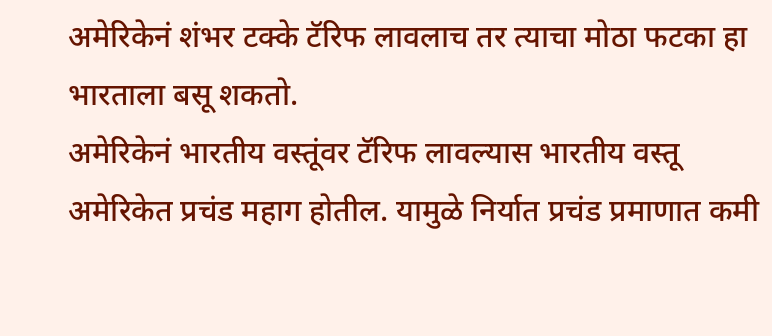अमेरिकेनं शंभर टक्के टॅरिफ लावलाच तर त्याचा मोठा फटका हा भारताला बसू शकतो.
अमेरिकेनं भारतीय वस्तूंवर टॅरिफ लावल्यास भारतीय वस्तू अमेरिकेत प्रचंड महाग होतील. यामुळे निर्यात प्रचंड प्रमाणात कमी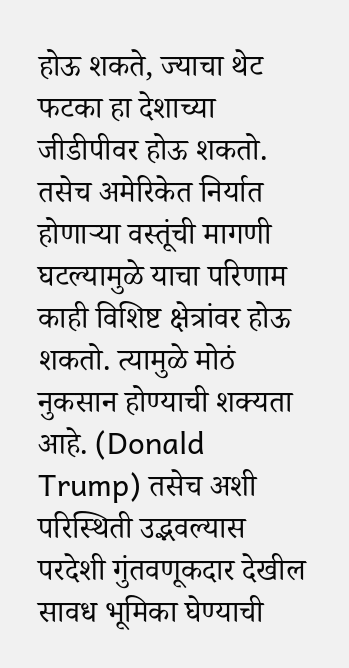होऊ शकते, ज्याचा थेट फटका हा देशाच्या जीडीपीवर होऊ शकतो. तसेच अमेरिकेत निर्यात होणाऱ्या वस्तूंची मागणी घटल्यामुळे याचा परिणाम काही विशिष्ट क्षेत्रांवर होऊ शकतो. त्यामुळे मोठं नुकसान होण्याची शक्यता आहे. (Donald Trump) तसेच अशी परिस्थिती उद्भवल्यास परदेशी गुंतवणूकदार देखील सावध भूमिका घेण्याची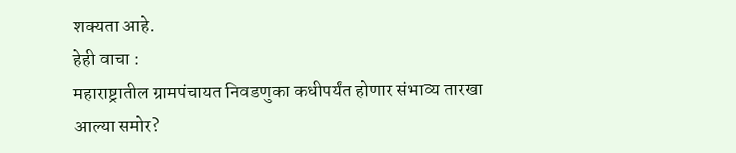शक्यता आहे.
हेही वाचा :
महाराष्ट्रातील ग्रामपंचायत निवडणुका कधीपर्यंत होणार संभाव्य तारखा आल्या समोर?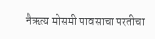नैऋत्य मोसमी पावसाचा परतीचा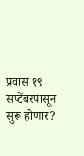प्रवास १९ सप्टेंबरपासून सुरू होणार?